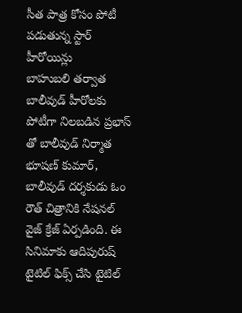సీత పాత్ర కోసం పోటీ పడుతున్న స్టార్ హీరోయిన్లు
బాహుబలి తర్వాత బాలీవుడ్ హీరోలకు పోటీగా నిలబడిన ప్రభాస్ తో బాలీవుడ్ నిర్మాత భూషణ్ కుమార్, బాలీవుడ్ దర్శకుడు ఓం రౌత్ చిత్రానికి నేషనల్ వైజ్ క్రేజ్ ఏర్పడింది. ఈ సినిమాకు ఆదిపురుష్ టైటిల్ ఫిక్స్ చేసి టైటిల్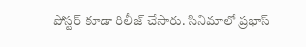పోస్టర్ కూడా రిలీజ్ చేసారు. సినిమాలో ప్రభాస్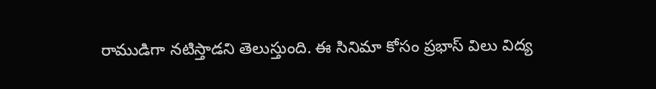రాముడిగా నటిస్తాడని తెలుస్తుంది. ఈ సినిమా కోసం ప్రభాస్ విలు విద్య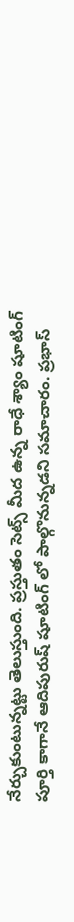నేర్చుకుంటున్నట్టు తెలుస్తుంది. ప్రస్తుతం సెట్స్ మీద ఉన్న రాధే శ్యాం షూటింగ్ పూర్తి కాగానే ఆదిపురుష్ షూటింగ్ లో పాల్గొనున్నడని సమాచారం. ప్రభాస్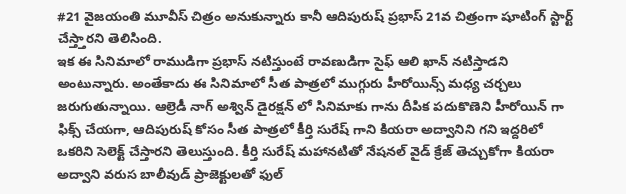#21 వైజయంతి మూవీస్ చిత్రం అనుకున్నారు కానీ ఆదిపురుష్ ప్రభాస్ 21వ చిత్రంగా షూటింగ్ స్టార్ట్ చేస్త్తారని తెలిసింది.
ఇక ఈ సినిమాలో రాముడిగా ప్రభాస్ నటిస్తుంటే రావణుడిగా సైఫ్ ఆలి ఖాన్ నటిస్తాడని అంటున్నారు. అంతేకాదు ఈ సినిమాలో సీత పాత్రలో ముగ్గురు హీరోయిన్స్ మధ్య చర్చలు జరుగుతున్నాయి. ఆల్రెడీ నాగ్ అశ్విన్ డైరక్షన్ లో సినిమాకు గాను దీపిక పదుకొణెని హీరోయిన్ గా ఫిక్స్ చేయగా, ఆదిపురుష్ కోసం సీత పాత్రలో కీర్తి సురేష్ గాని కియరా అద్వానిని గని ఇద్దరిలో ఒకరిని సెలెక్ట్ చేస్తారని తెలుస్తుంది. కీర్తి సురేష్ మహానటితో నేషనల్ వైడ్ క్రేజ్ తెచ్చుకోగా కియరా అద్వాని వరుస బాలీవుడ్ ప్రాజెక్టులతో ఫుల్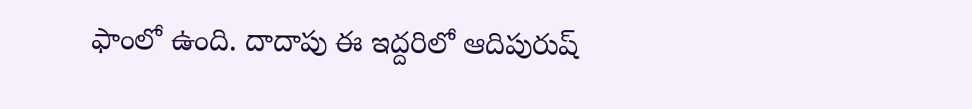ఫాంలో ఉంది. దాదాపు ఈ ఇద్దరిలో ఆదిపురుష్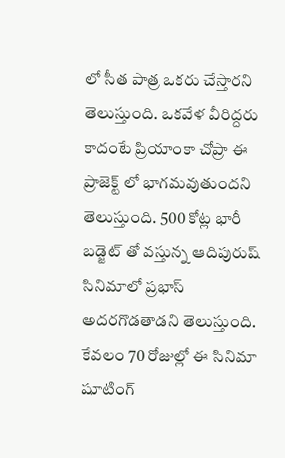లో సీత పాత్ర ఒకరు చేస్తారని తెలుస్తుంది. ఒకవేళ వీరిద్దరు కాదంటే ప్రియాంకా చోప్రా ఈ ప్రాజెక్ట్ లో భాగమవుతుందని తెలుస్తుంది. 500 కోట్ల భారీ బడ్జెట్ తో వస్తున్న ఆదిపురుష్ సినిమాలో ప్రభాస్ అదరగొడతాడని తెలుస్తుంది. కేవలం 70 రోజుల్లో ఈ సినిమా షూటింగ్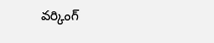వర్కింగ్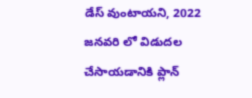డేస్ వుంటాయని, 2022 జనవరి లో విడుదల చేసాయడానికి ప్లాన్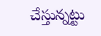చేస్తున్నట్టు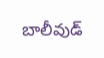బాలీవుడ్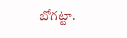బోగట్టా.